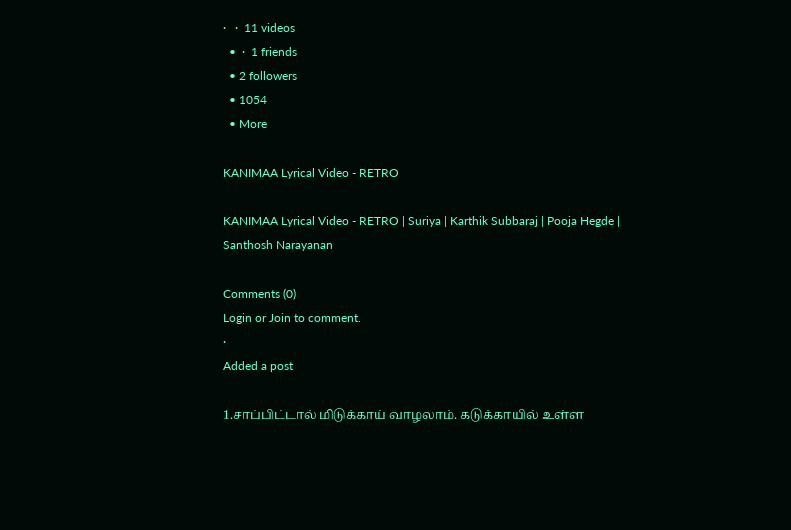·   ·  11 videos
  •  ·  1 friends
  • 2 followers
  • 1054
  • More

KANIMAA Lyrical Video - RETRO

KANIMAA Lyrical Video - RETRO | Suriya | Karthik Subbaraj | Pooja Hegde | Santhosh Narayanan

Comments (0)
Login or Join to comment.
·
Added a post

1.சாப்பிட்டால் மிடுக்காய் வாழலாம். கடுக்காயில் உள்ள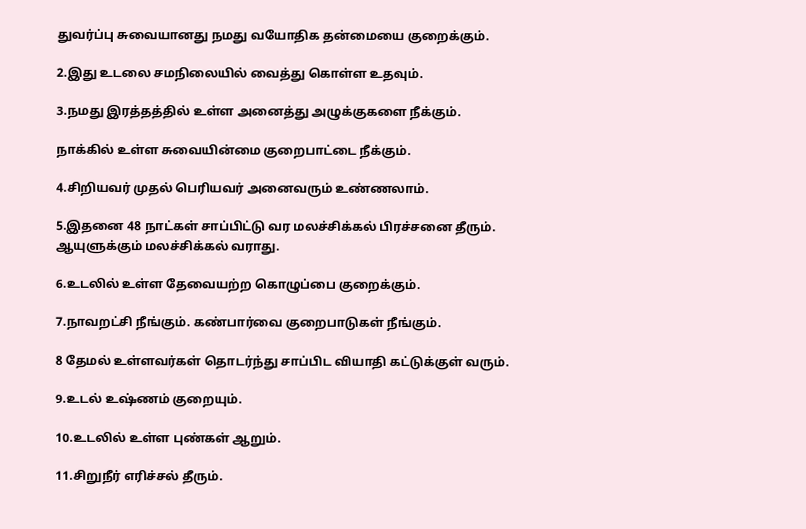துவர்ப்பு சுவையானது நமது வயோதிக தன்மையை குறைக்கும்.

2.இது உடலை சமநிலையில் வைத்து கொள்ள உதவும்.

3.நமது இரத்தத்தில் உள்ள அனைத்து அழுக்குகளை நீக்கும்.

நாக்கில் உள்ள சுவையின்மை குறைபாட்டை நீக்கும்.

4.சிறியவர் முதல் பெரியவர் அனைவரும் உண்ணலாம்.

5.இதனை 48 நாட்கள் சாப்பிட்டு வர மலச்சிக்கல் பிரச்சனை தீரும். ஆயுளுக்கும் மலச்சிக்கல் வராது.

6.உடலில் உள்ள தேவையற்ற கொழுப்பை குறைக்கும்.

7.நாவறட்சி நீங்கும். கண்பார்வை குறைபாடுகள் நீங்கும்.

8 தேமல் உள்ளவர்கள் தொடர்ந்து சாப்பிட வியாதி கட்டுக்குள் வரும்.

9.உடல் உஷ்ணம் குறையும்.

10.உடலில் உள்ள புண்கள் ஆறும்.

11.சிறுநீர் எரிச்சல் தீரும்.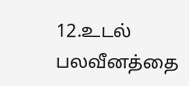12.உடல் பலவீனத்தை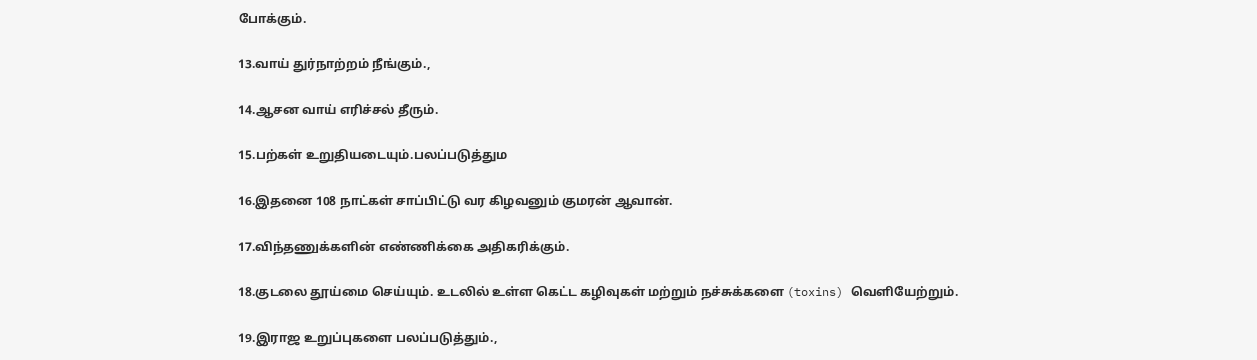போக்கும்.

13.வாய் துர்நாற்றம் நீங்கும்.,

14.ஆசன வாய் எரிச்சல் தீரும்.

15.பற்கள் உறுதியடையும்.பலப்படுத்தும

16.இதனை 108 நாட்கள் சாப்பிட்டு வர கிழவனும் குமரன் ஆவான்.

17.விந்தணுக்களின் எண்ணிக்கை அதிகரிக்கும்.

18.குடலை தூய்மை செய்யும். உடலில் உள்ள கெட்ட கழிவுகள் மற்றும் நச்சுக்களை (toxins) வெளியேற்றும்.

19.இராஜ உறுப்புகளை பலப்படுத்தும்.,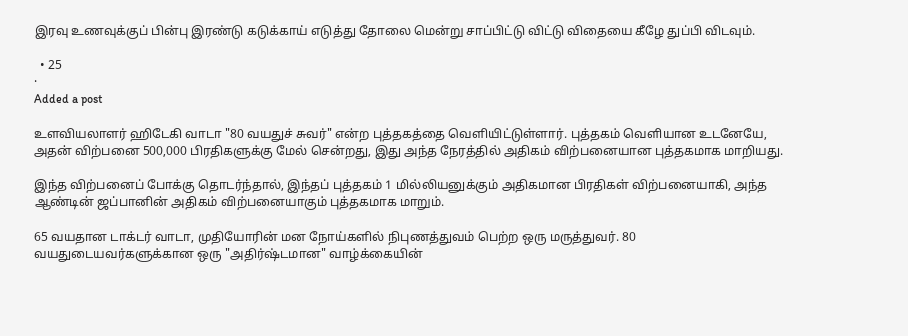இரவு உணவுக்குப் பின்பு இரண்டு கடுக்காய் எடுத்து தோலை மென்று சாப்பிட்டு விட்டு விதையை கீழே துப்பி விடவும்.

  • 25
·
Added a post

உளவியலாளர் ஹிடேகி வாடா "80 வயதுச் சுவர்" என்ற புத்தகத்தை வெளியிட்டுள்ளார். புத்தகம் வெளியான உடனேயே, அதன் விற்பனை 500,000 பிரதிகளுக்கு மேல் சென்றது, இது அந்த நேரத்தில் அதிகம் விற்பனையான புத்தகமாக மாறியது.

இந்த விற்பனைப் போக்கு தொடர்ந்தால், இந்தப் புத்தகம் 1 மில்லியனுக்கும் அதிகமான பிரதிகள் விற்பனையாகி, அந்த ஆண்டின் ஜப்பானின் அதிகம் விற்பனையாகும் புத்தகமாக மாறும்.

65 வயதான டாக்டர் வாடா, முதியோரின் மன நோய்களில் நிபுணத்துவம் பெற்ற ஒரு மருத்துவர். 80 வயதுடையவர்களுக்கான ஒரு "அதிர்ஷ்டமான" வாழ்க்கையின்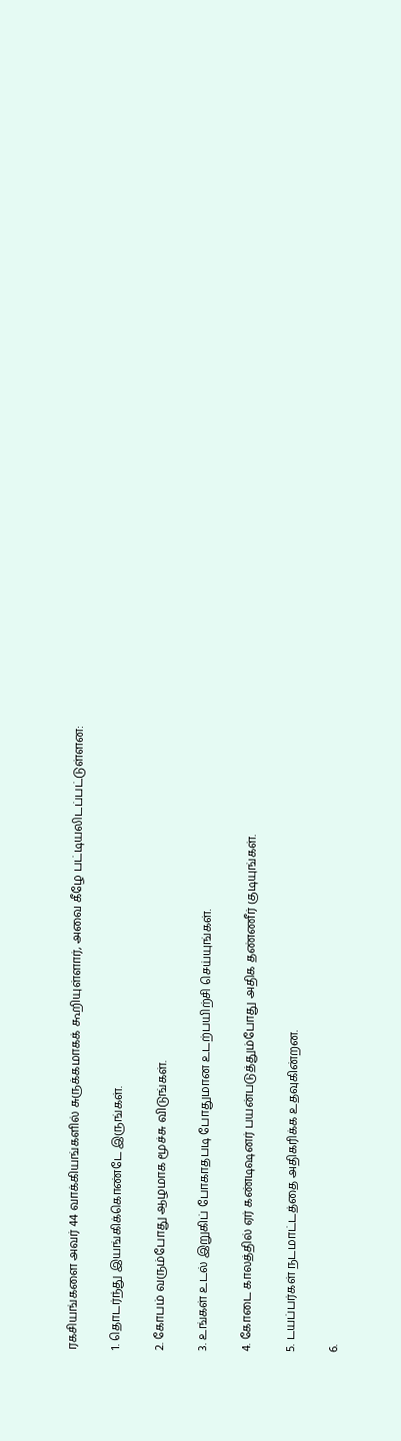ரகசியங்களை அவர் 44 வாக்கியங்களில் சுருக்கமாகக் கூறியுள்ளார், அவை கீழே பட்டியலிடப்பட்டுள்ளன:

1. தொடர்ந்து இயங்கிக்கொண்டே இருங்கள்.

2. கோபம் வரும்போது ஆழமாக மூச்சு விடுங்கள்.

3. உங்கள் உடல் இறுகிப் போகாதபடி போதுமான உடற்பயிற்சி செய்யுங்கள்.

4. கோடை காலத்தில் ஏர் கண்டிஷனர் பயன்படுத்தும்போது அதிக தண்ணீர் குடியுங்கள்.

5. டயப்பர்கள் நடமாட்டத்தை அதிகரிக்க உதவுகின்றன.

6.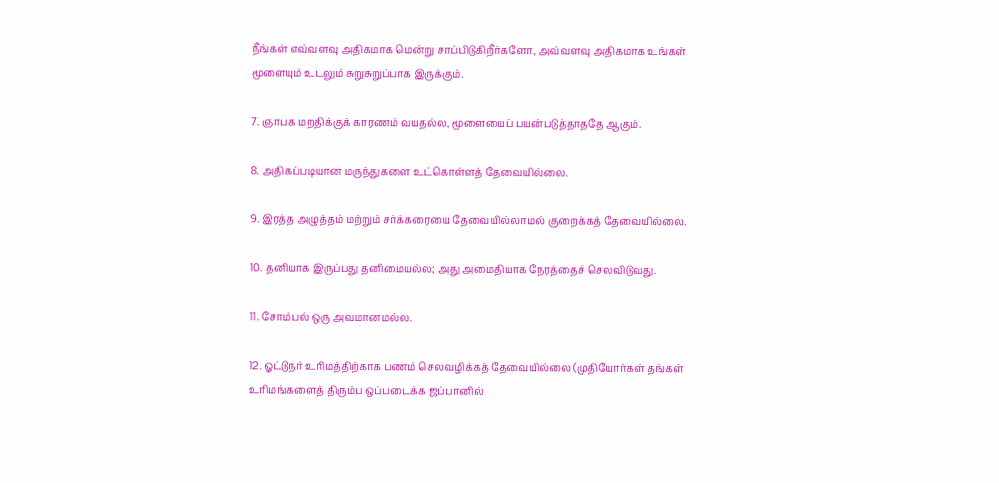நீங்கள் எவ்வளவு அதிகமாக மென்று சாப்பிடுகிறீர்களோ, அவ்வளவு அதிகமாக உங்கள் மூளையும் உடலும் சுறுசுறுப்பாக இருக்கும்.

7. ஞாபக மறதிக்குக் காரணம் வயதல்ல, மூளையைப் பயன்படுத்தாததே ஆகும்.

8. அதிகப்படியான மருந்துகளை உட்கொள்ளத் தேவையில்லை.

9. இரத்த அழுத்தம் மற்றும் சர்க்கரையை தேவையில்லாமல் குறைக்கத் தேவையில்லை.

10. தனியாக இருப்பது தனிமையல்ல; அது அமைதியாக நேரத்தைச் செலவிடுவது.

11. சோம்பல் ஒரு அவமானமல்ல.

12. ஓட்டுநர் உரிமத்திற்காக பணம் செலவழிக்கத் தேவையில்லை (முதியோர்கள் தங்கள் உரிமங்களைத் திரும்ப ஒப்படைக்க ஜப்பானில்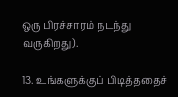ஒரு பிரச்சாரம் நடந்து வருகிறது).

13. உங்களுக்குப் பிடித்ததைச்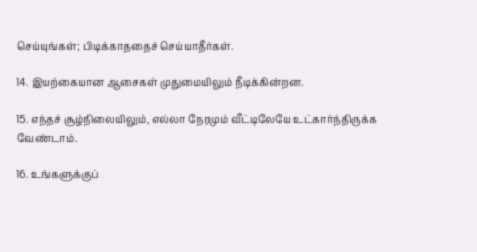செய்யுங்கள்; பிடிக்காததைச் செய்யாதீர்கள்.

14. இயற்கையான ஆசைகள் முதுமையிலும் நீடிக்கின்றன.

15. எந்தச் சூழ்நிலையிலும், எல்லா நேரமும் வீட்டிலேயே உட்கார்ந்திருக்க வேண்டாம்.

16. உங்களுக்குப்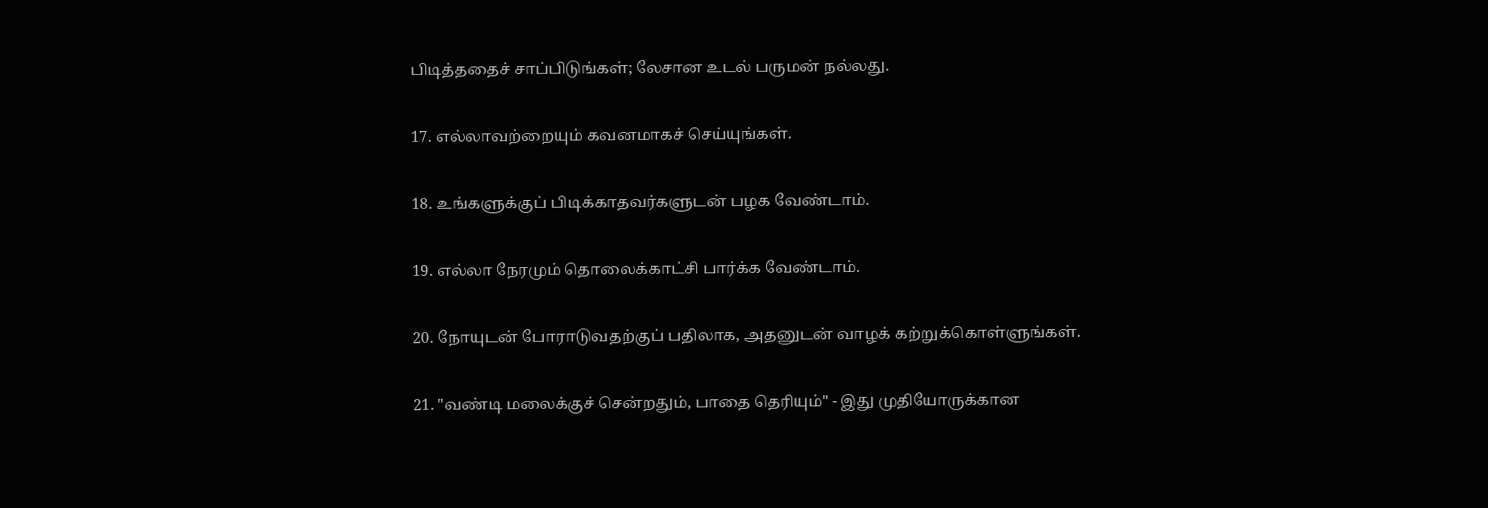பிடித்ததைச் சாப்பிடுங்கள்; லேசான உடல் பருமன் நல்லது.

17. எல்லாவற்றையும் கவனமாகச் செய்யுங்கள்.

18. உங்களுக்குப் பிடிக்காதவர்களுடன் பழக வேண்டாம்.

19. எல்லா நேரமும் தொலைக்காட்சி பார்க்க வேண்டாம்.

20. நோயுடன் போராடுவதற்குப் பதிலாக, அதனுடன் வாழக் கற்றுக்கொள்ளுங்கள்.

21. "வண்டி மலைக்குச் சென்றதும், பாதை தெரியும்" - இது முதியோருக்கான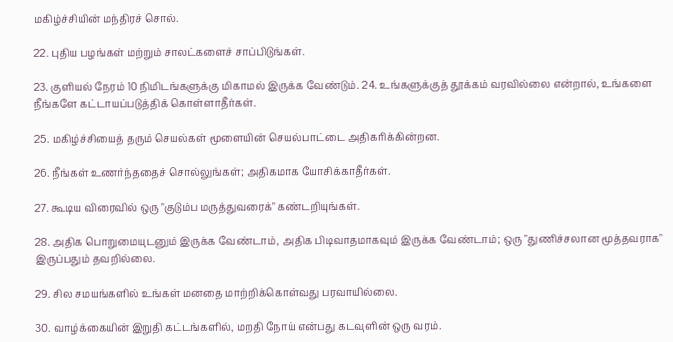மகிழ்ச்சியின் மந்திரச் சொல்.

22. புதிய பழங்கள் மற்றும் சாலட்களைச் சாப்பிடுங்கள்.

23. குளியல் நேரம் 10 நிமிடங்களுக்கு மிகாமல் இருக்க வேண்டும். 24. உங்களுக்குத் தூக்கம் வரவில்லை என்றால், உங்களை நீங்களே கட்டாயப்படுத்திக் கொள்ளாதீர்கள்.

25. மகிழ்ச்சியைத் தரும் செயல்கள் மூளையின் செயல்பாட்டை அதிகரிக்கின்றன.

26. நீங்கள் உணர்ந்ததைச் சொல்லுங்கள்; அதிகமாக யோசிக்காதீர்கள்.

27. கூடிய விரைவில் ஒரு "குடும்ப மருத்துவரைக்" கண்டறியுங்கள்.

28. அதிக பொறுமையுடனும் இருக்க வேண்டாம், அதிக பிடிவாதமாகவும் இருக்க வேண்டாம்; ஒரு "துணிச்சலான மூத்தவராக" இருப்பதும் தவறில்லை.

29. சில சமயங்களில் உங்கள் மனதை மாற்றிக்கொள்வது பரவாயில்லை.

30. வாழ்க்கையின் இறுதி கட்டங்களில், மறதி நோய் என்பது கடவுளின் ஒரு வரம்.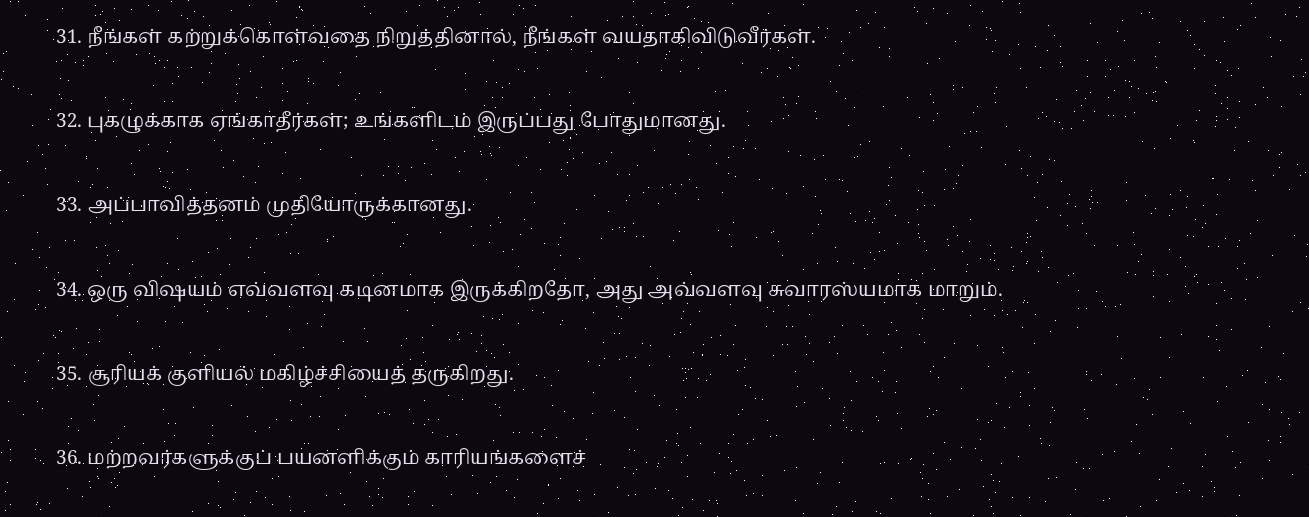31. நீங்கள் கற்றுக்கொள்வதை நிறுத்தினால், நீங்கள் வயதாகிவிடுவீர்கள்.

32. புகழுக்காக ஏங்காதீர்கள்; உங்களிடம் இருப்பது போதுமானது.

33. அப்பாவித்தனம் முதியோருக்கானது.

34. ஒரு விஷயம் எவ்வளவு கடினமாக இருக்கிறதோ, அது அவ்வளவு சுவாரஸ்யமாக மாறும்.

35. சூரியக் குளியல் மகிழ்ச்சியைத் தருகிறது.

36. மற்றவர்களுக்குப் பயனளிக்கும் காரியங்களைச்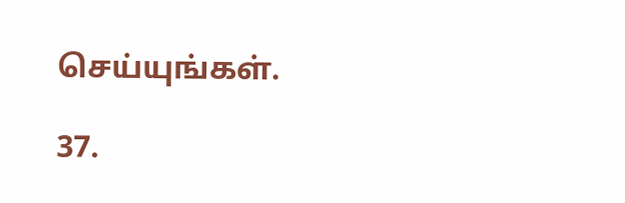செய்யுங்கள்.

37.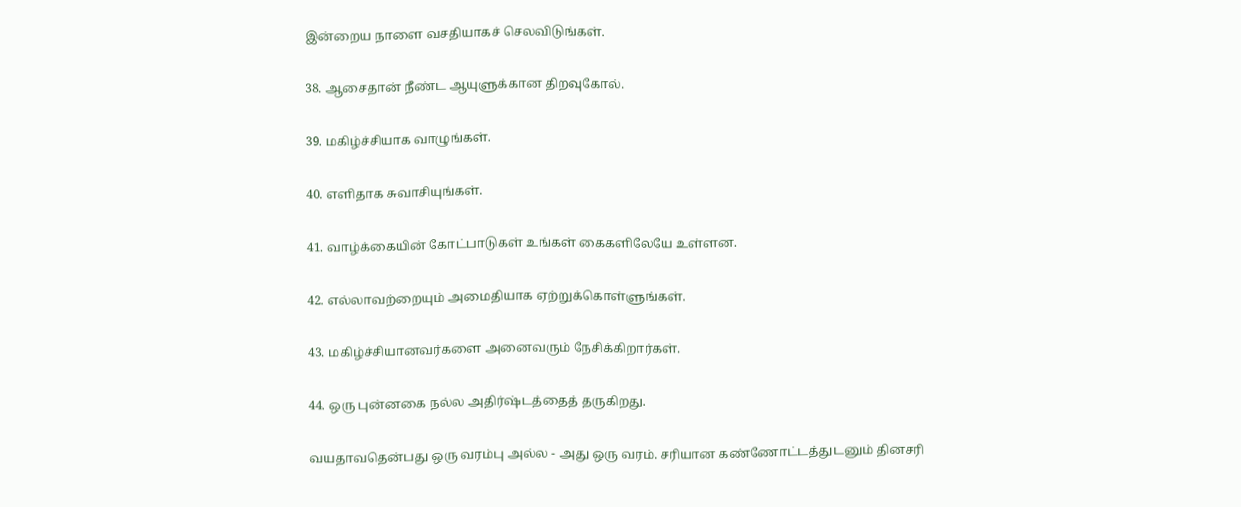இன்றைய நாளை வசதியாகச் செலவிடுங்கள்.

38. ஆசைதான் நீண்ட ஆயுளுக்கான திறவுகோல்.

39. மகிழ்ச்சியாக வாழுங்கள்.

40. எளிதாக சுவாசியுங்கள்.

41. வாழ்க்கையின் கோட்பாடுகள் உங்கள் கைகளிலேயே உள்ளன.

42. எல்லாவற்றையும் அமைதியாக ஏற்றுக்கொள்ளுங்கள்.

43. மகிழ்ச்சியானவர்களை அனைவரும் நேசிக்கிறார்கள்.

44. ஒரு புன்னகை நல்ல அதிர்ஷ்டத்தைத் தருகிறது.

வயதாவதென்பது ஒரு வரம்பு அல்ல - அது ஒரு வரம். சரியான கண்ணோட்டத்துடனும் தினசரி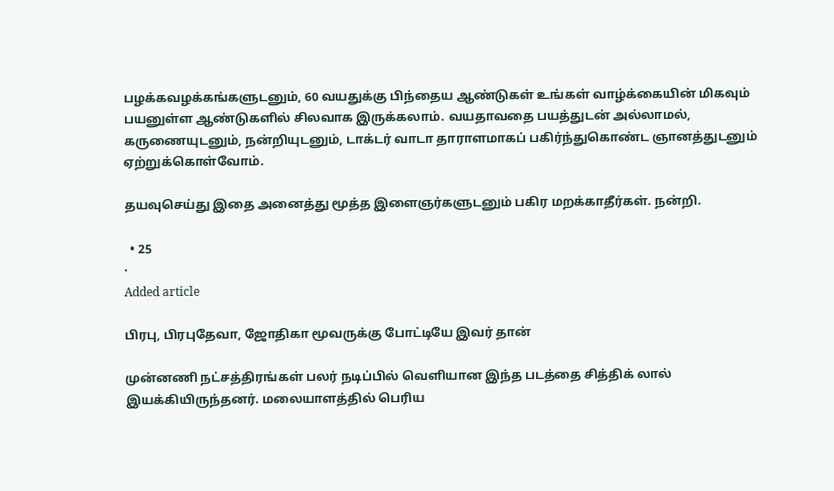பழக்கவழக்கங்களுடனும், 60 வயதுக்கு பிந்தைய ஆண்டுகள் உங்கள் வாழ்க்கையின் மிகவும் பயனுள்ள ஆண்டுகளில் சிலவாக இருக்கலாம். வயதாவதை பயத்துடன் அல்லாமல், கருணையுடனும், நன்றியுடனும், டாக்டர் வாடா தாராளமாகப் பகிர்ந்துகொண்ட ஞானத்துடனும் ஏற்றுக்கொள்வோம்.

தயவுசெய்து இதை அனைத்து மூத்த இளைஞர்களுடனும் பகிர மறக்காதீர்கள். நன்றி.

  • 25
·
Added article

பிரபு, பிரபுதேவா, ஜோதிகா மூவருக்கு போட்டியே இவர் தான்

முன்னணி நட்சத்திரங்கள் பலர் நடிப்பில் வெளியான இந்த படத்தை சித்திக் லால் இயக்கியிருந்தனர். மலையாளத்தில் பெரிய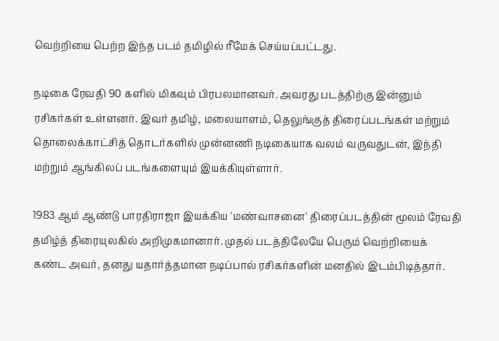வெற்றியை பெற்ற இந்த படம் தமிழில் ரீமேக் செய்யப்பட்டது.

நடிகை ரேவதி 90 களில் மிகவும் பிரபலமானவர். அவரது படத்திற்கு இன்னும் ரசிகர்கள் உள்ளனர். இவர் தமிழ், மலையாளம், தெலுங்குத் திரைப்படங்கள் மற்றும் தொலைக்காட்சித் தொடர்களில் முன்னணி நடிகையாக வலம் வருவதுடன், இந்தி மற்றும் ஆங்கிலப் படங்களையும் இயக்கியுள்ளார்.

1983 ஆம் ஆண்டு பாரதிராஜா இயக்கிய 'மண்வாசனை' திரைப்படத்தின் மூலம் ரேவதி தமிழ்த் திரையுலகில் அறிமுகமானார். முதல் படத்திலேயே பெரும் வெற்றியைக் கண்ட அவர், தனது யதார்த்தமான நடிப்பால் ரசிகர்களின் மனதில் இடம்பிடித்தார்.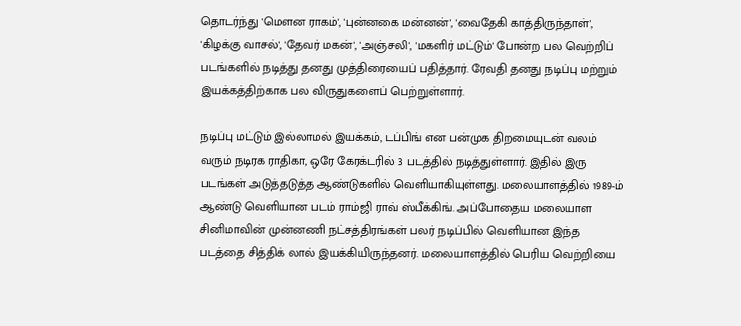தொடர்ந்து 'மௌன ராகம்', 'புன்னகை மன்னன்', 'வைதேகி காத்திருந்தாள்', 'கிழக்கு வாசல்', 'தேவர் மகன்', 'அஞ்சலி', 'மகளிர் மட்டும்' போன்ற பல வெற்றிப் படங்களில் நடித்து தனது முத்திரையைப் பதித்தார். ரேவதி தனது நடிப்பு மற்றும் இயக்கத்திற்காக பல விருதுகளைப் பெற்றுள்ளார்.

நடிப்பு மட்டும் இல்லாமல் இயக்கம், டப்பிங் என பன்முக திறமையுடன் வலம் வரும் நடிரக ராதிகா, ஒரே கேரக்டரில் 3 படத்தில் நடித்துள்ளார். இதில் இரு படங்கள் அடுத்தடுத்த ஆண்டுகளில் வெளியாகியுள்ளது. மலையாளத்தில் 1989-ம் ஆண்டு வெளியான படம் ராம்ஜி ராவ் ஸ்பீக்கிங். அப்போதைய மலையாள சினிமாவின் முன்னணி நட்சத்திரங்கள் பலர் நடிப்பில் வெளியான இந்த படத்தை சித்திக் லால் இயக்கியிருந்தனர். மலையாளத்தில் பெரிய வெற்றியை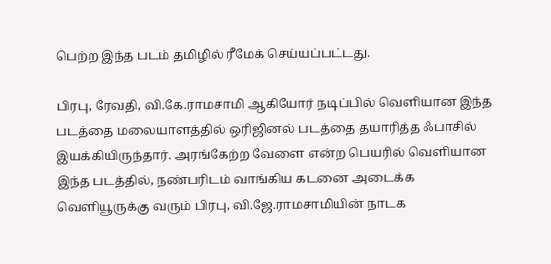பெற்ற இந்த படம் தமிழில் ரீமேக் செய்யப்பட்டது.

பிரபு, ரேவதி, வி.கே.ராமசாமி ஆகியோர் நடிப்பில் வெளியான இந்த படத்தை மலையாளத்தில் ஒரிஜினல் படத்தை தயாரித்த ஃபாசில் இயக்கியிருந்தார். அரங்கேற்ற வேளை என்ற பெயரில் வெளியான இந்த படத்தில், நண்பரிடம் வாங்கிய கடனை அடைக்க வெளியூருக்கு வரும் பிரபு, வி.ஜே.ராமசாமியின் நாடக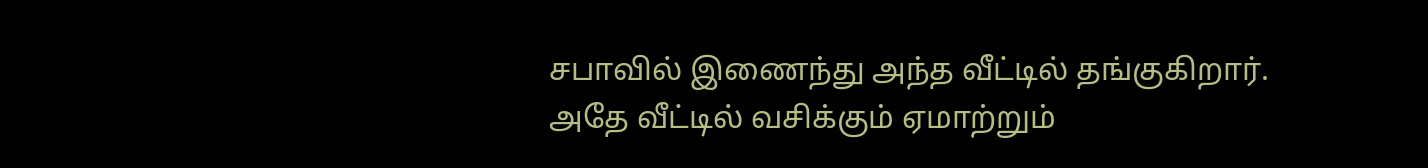சபாவில் இணைந்து அந்த வீட்டில் தங்குகிறார். அதே வீட்டில் வசிக்கும் ஏமாற்றும்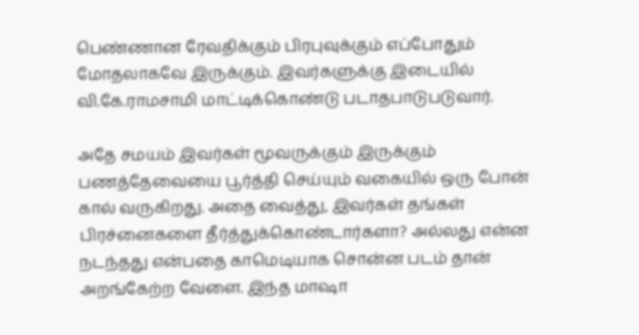பெண்ணான ரேவதிக்கும் பிரபுவுக்கும் எப்போதும் மோதலாகவே இருக்கும். இவர்களுக்கு இடையில் வி.கே.ராமசாமி மாட்டிக்கொண்டு படாதபாடுபடுவார்.

அதே சமயம் இவர்கள் மூவருக்கும் இருக்கும் பணத்தேவையை பூர்த்தி செய்யும் வகையில் ஒரு போன் கால் வருகிறது. அதை வைத்து, இவர்கள் தங்கள் பிரச்னைகளை தீர்த்துக்கொண்டார்களா? அல்லது என்ன நடந்தது என்பதை காமெடியாக சொன்ன படம் தான் அறங்கேற்ற வேளை. இந்த மாஷா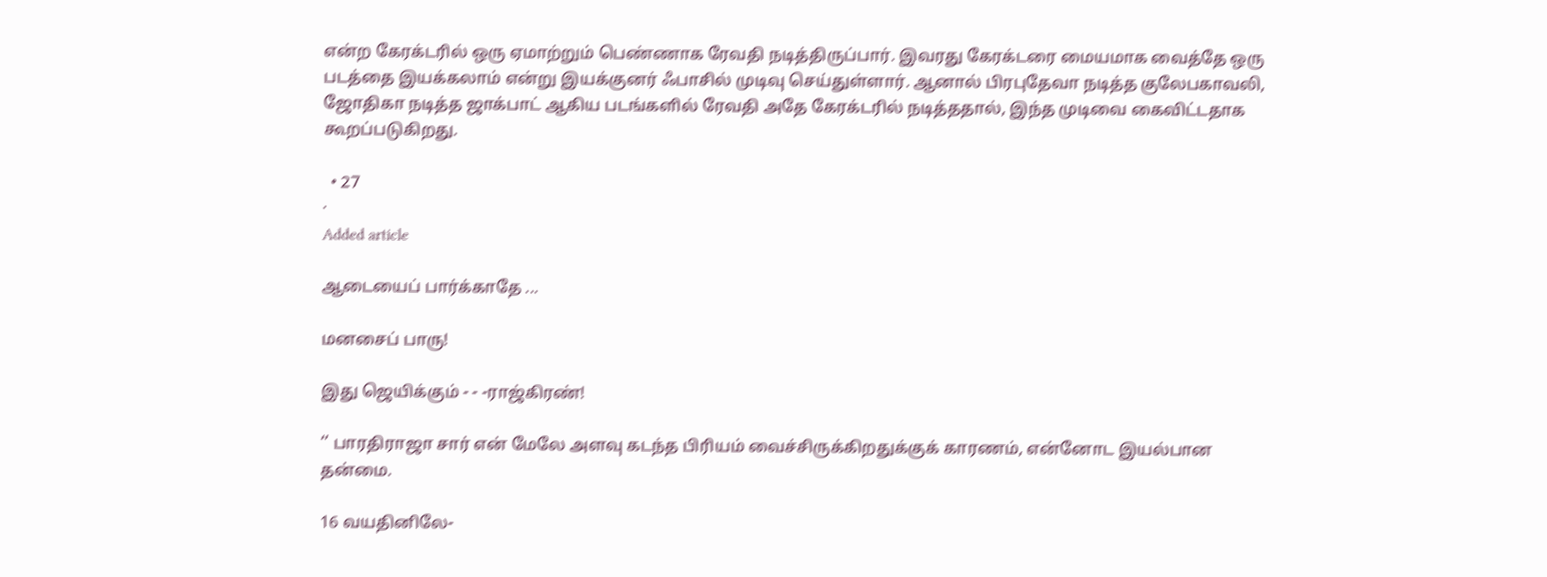என்ற கேரக்டரில் ஒரு ஏமாற்றும் பெண்ணாக ரேவதி நடித்திருப்பார். இவரது கேரக்டரை மையமாக வைத்தே ஒரு படத்தை இயக்கலாம் என்று இயக்குனர் ஃபாசில் முடிவு செய்துள்ளார். ஆனால் பிரபுதேவா நடித்த குலேபகாவலி, ஜோதிகா நடித்த ஜாக்பாட் ஆகிய படங்களில் ரேவதி அதே கேரக்டரில் நடித்ததால், இந்த முடிவை கைவிட்டதாக கூறப்படுகிறது.

  • 27
·
Added article

ஆடையைப் பார்க்காதே ...

மனசைப் பாரு!

இது ஜெயிக்கும் - - -ராஜ்கிரண்!

‘’ பாரதிராஜா சார் என் மேலே அளவு கடந்த பிரியம் வைச்சிருக்கிறதுக்குக் காரணம், என்னோட இயல்பான தன்மை.

16 வயதினிலே-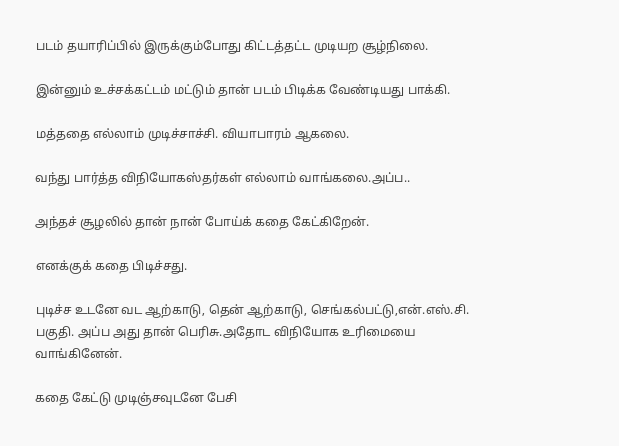படம் தயாரிப்பில் இருக்கும்போது கிட்டத்தட்ட முடியற சூழ்நிலை.

இன்னும் உச்சக்கட்டம் மட்டும் தான் படம் பிடிக்க வேண்டியது பாக்கி.

மத்ததை எல்லாம் முடிச்சாச்சி. வியாபாரம் ஆகலை.

வந்து பார்த்த விநியோகஸ்தர்கள் எல்லாம் வாங்கலை.அப்ப..

அந்தச் சூழலில் தான் நான் போய்க் கதை கேட்கிறேன்.

எனக்குக் கதை பிடிச்சது.

புடிச்ச உடனே வட ஆற்காடு, தென் ஆற்காடு, செங்கல்பட்டு,என்.எஸ்.சி. பகுதி. அப்ப அது தான் பெரிசு.அதோட விநியோக உரிமையை வாங்கினேன்.

கதை கேட்டு முடிஞ்சவுடனே பேசி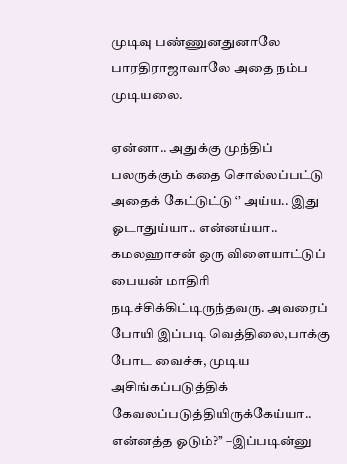முடிவு பண்ணுனதுனாலே பாரதிராஜாவாலே அதை நம்ப முடியலை.

ஏன்னா.. அதுக்கு முந்திப் பலருக்கும் கதை சொல்லப்பட்டு அதைக் கேட்டுட்டு ‘’ அய்ய.. இது ஓடாதுய்யா.. என்னய்யா.. கமலஹாசன் ஒரு விளையாட்டுப் பையன் மாதிரி நடிச்சிக்கிட்டிருந்தவரு. அவரைப் போயி இப்படி வெத்திலை,பாக்கு போட வைச்சு, முடிய அசிங்கப்படுத்திக் கேவலப்படுத்தியிருக்கேய்யா.. என்னத்த ஓடும்?’’ –இப்படின்னு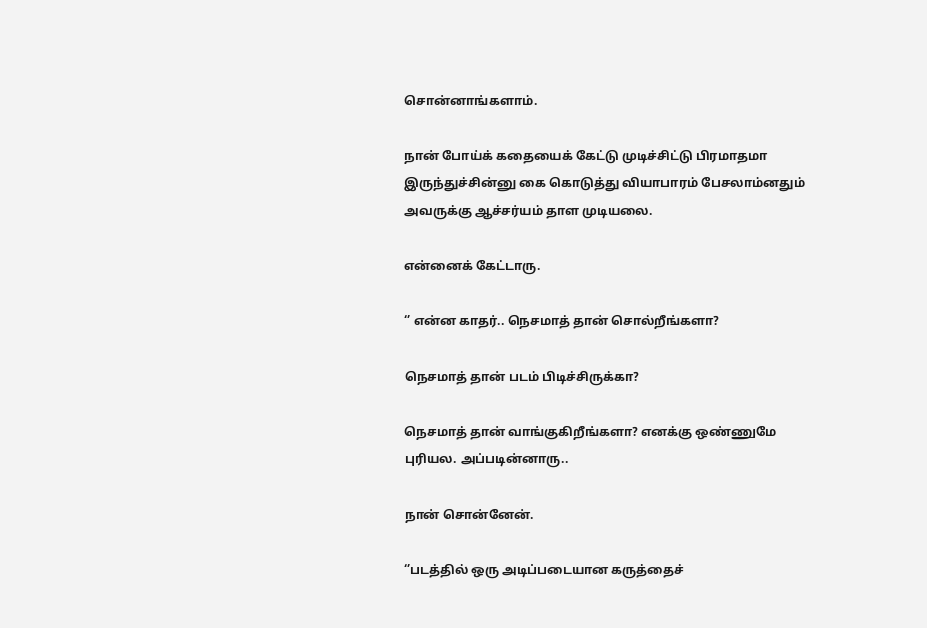சொன்னாங்களாம்.

நான் போய்க் கதையைக் கேட்டு முடிச்சிட்டு பிரமாதமா இருந்துச்சின்னு கை கொடுத்து வியாபாரம் பேசலாம்னதும் அவருக்கு ஆச்சர்யம் தாள முடியலை.

என்னைக் கேட்டாரு.

‘’ என்ன காதர்.. நெசமாத் தான் சொல்றீங்களா?

நெசமாத் தான் படம் பிடிச்சிருக்கா?

நெசமாத் தான் வாங்குகிறீங்களா? எனக்கு ஒண்ணுமே புரியல. அப்படின்னாரு..

நான் சொன்னேன்.

‘’படத்தில் ஒரு அடிப்படையான கருத்தைச்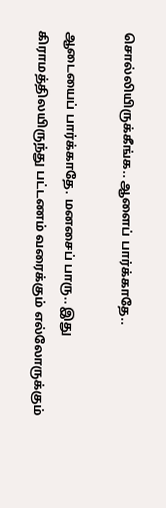சொல்லியிருக்கீங்க.. ஆளைப் பார்க்காதே..

ஆடையைப் பார்க்காதே. மனசைப் பாரு.. இது கிராமத்திலயிருந்து பட்டணம் வரைக்கும் எல்லோருக்கும்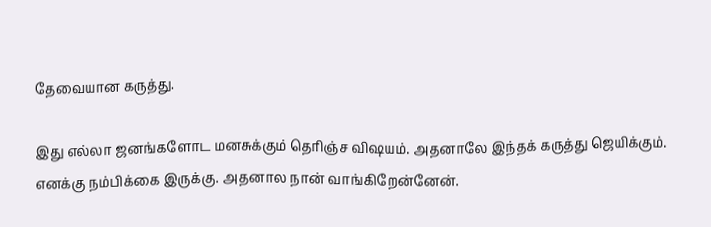தேவையான கருத்து.

இது எல்லா ஜனங்களோட மனசுக்கும் தெரிஞ்ச விஷயம். அதனாலே இந்தக் கருத்து ஜெயிக்கும். எனக்கு நம்பிக்கை இருக்கு. அதனால நான் வாங்கிறேன்னேன்.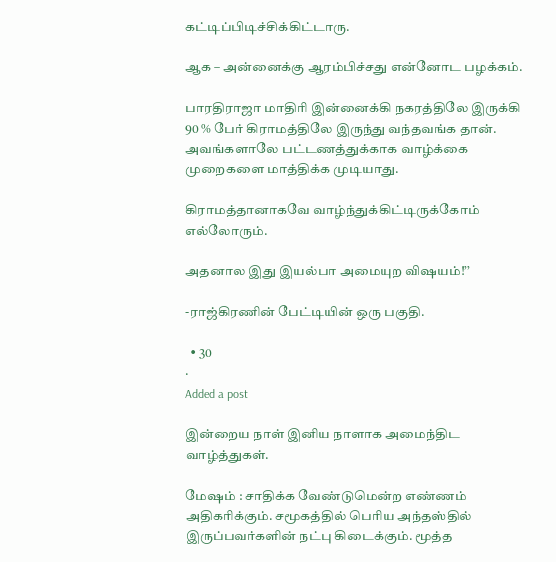கட்டிப்பிடிச்சிக்கிட்டாரு.

ஆக – அன்னைக்கு ஆரம்பிச்சது என்னோட பழக்கம்.

பாரதிராஜா மாதிரி இன்னைக்கி நகரத்திலே இருக்கி 90 % பேர் கிராமத்திலே இருந்து வந்தவங்க தான். அவங்களாலே பட்டணத்துக்காக வாழ்க்கை முறைகளை மாத்திக்க முடியாது.

கிராமத்தானாகவே வாழ்ந்துக்கிட்டிருக்கோம் எல்லோரும்.

அதனால இது இயல்பா அமையுற விஷயம்!’’

-ராஜ்கிரணின் பேட்டியின் ஒரு பகுதி.

  • 30
·
Added a post

இன்றைய நாள் இனிய நாளாக அமைந்திட வாழ்த்துகள்.

மேஷம் : சாதிக்க வேண்டுமென்ற எண்ணம் அதிகரிக்கும். சமூகத்தில் பெரிய அந்தஸ்தில் இருப்பவர்களின் நட்பு கிடைக்கும். மூத்த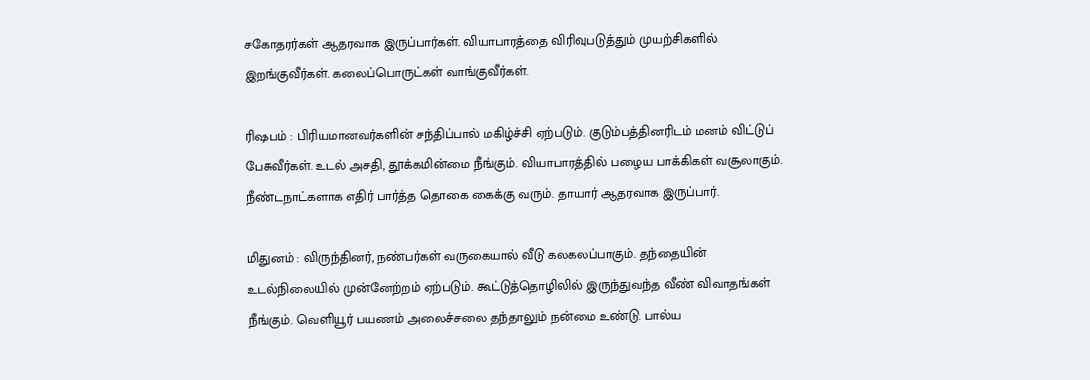சகோதரர்கள் ஆதரவாக இருப்பார்கள். வியாபாரத்தை விரிவுபடுத்தும் முயற்சிகளில் இறங்குவீர்கள். கலைப்பொருட்கள் வாங்குவீர்கள்.

ரிஷபம் : பிரியமானவர்களின் சந்திப்பால் மகிழ்ச்சி ஏற்படும். குடும்பத்தினரிடம் மனம் விட்டுப் பேசுவீர்கள். உடல் அசதி, தூக்கமின்மை நீங்கும். வியாபாரத்தில் பழைய பாக்கிகள் வசூலாகும். நீண்டநாட்களாக எதிர் பார்த்த தொகை கைக்கு வரும். தாயார் ஆதரவாக இருப்பார்.

மிதுனம் : விருந்தினர், நண்பர்கள் வருகையால் வீடு கலகலப்பாகும். தந்தையின் உடல்நிலையில் முன்னேற்றம் ஏற்படும். கூட்டுத்தொழிலில் இருந்துவந்த வீண் விவாதங்கள் நீங்கும். வெளியூர் பயணம் அலைச்சலை தந்தாலும் நன்மை உண்டு. பால்ய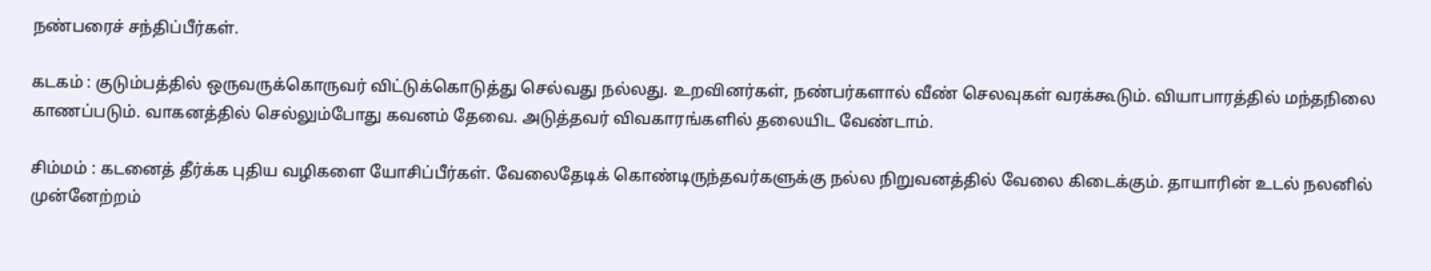நண்பரைச் சந்திப்பீர்கள்.

கடகம் : குடும்பத்தில் ஒருவருக்கொருவர் விட்டுக்கொடுத்து செல்வது நல்லது. உறவினர்கள், நண்பர்களால் வீண் செலவுகள் வரக்கூடும். வியாபாரத்தில் மந்தநிலை காணப்படும். வாகனத்தில் செல்லும்போது கவனம் தேவை. அடுத்தவர் விவகாரங்களில் தலையிட வேண்டாம்.

சிம்மம் : கடனைத் தீர்க்க புதிய வழிகளை யோசிப்பீர்கள். வேலைதேடிக் கொண்டிருந்தவர்களுக்கு நல்ல நிறுவனத்தில் வேலை கிடைக்கும். தாயாரின் உடல் நலனில் முன்னேற்றம்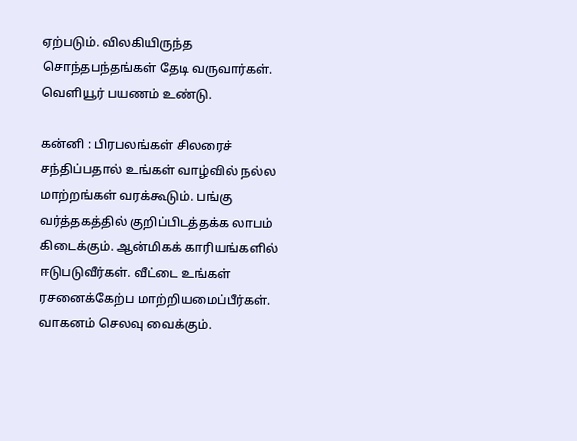ஏற்படும். விலகியிருந்த சொந்தபந்தங்கள் தேடி வருவார்கள். வெளியூர் பயணம் உண்டு.

கன்னி : பிரபலங்கள் சிலரைச் சந்திப்பதால் உங்கள் வாழ்வில் நல்ல மாற்றங்கள் வரக்கூடும். பங்கு வர்த்தகத்தில் குறிப்பிடத்தக்க லாபம் கிடைக்கும். ஆன்மிகக் காரியங்களில் ஈடுபடுவீர்கள். வீட்டை உங்கள் ரசனைக்கேற்ப மாற்றியமைப்பீர்கள். வாகனம் செலவு வைக்கும்.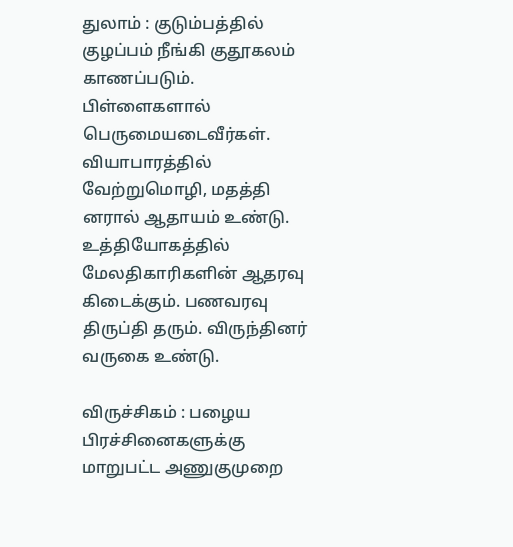துலாம் : குடும்பத்தில் குழப்பம் நீங்கி குதூகலம் காணப்படும். பிள்ளைகளால் பெருமையடைவீர்கள். வியாபாரத்தில் வேற்றுமொழி, மதத்தி னரால் ஆதாயம் உண்டு. உத்தியோகத்தில் மேலதிகாரிகளின் ஆதரவு கிடைக்கும். பணவரவு திருப்தி தரும். விருந்தினர் வருகை உண்டு.

விருச்சிகம் : பழைய பிரச்சினைகளுக்கு மாறுபட்ட அணுகுமுறை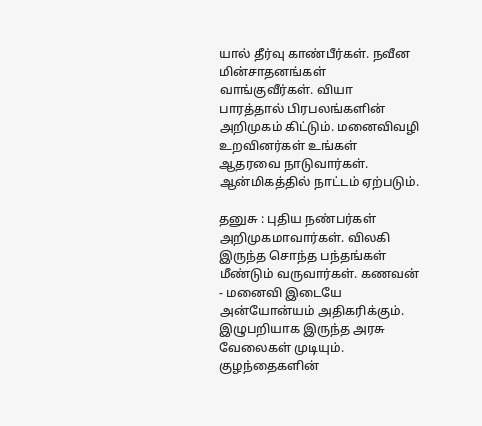யால் தீர்வு காண்பீர்கள். நவீன மின்சாதனங்கள் வாங்குவீர்கள். வியா பாரத்தால் பிரபலங்களின் அறிமுகம் கிட்டும். மனைவிவழி உறவினர்கள் உங்கள் ஆதரவை நாடுவார்கள். ஆன்மிகத்தில் நாட்டம் ஏற்படும்.

தனுசு : புதிய நண்பர்கள் அறிமுகமாவார்கள். விலகி இருந்த சொந்த பந்தங்கள் மீண்டும் வருவார்கள். கணவன் - மனைவி இடையே அன்யோன்யம் அதிகரிக்கும். இழுபறியாக இருந்த அரசு வேலைகள் முடியும். குழந்தைகளின்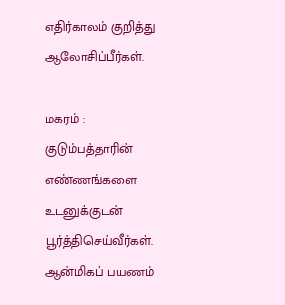எதிர்காலம் குறித்து ஆலோசிப்பீர்கள்.

மகரம் : குடும்பத்தாரின் எண்ணங்களை உடனுக்குடன் பூர்த்திசெய்வீர்கள். ஆன்மிகப் பயணம்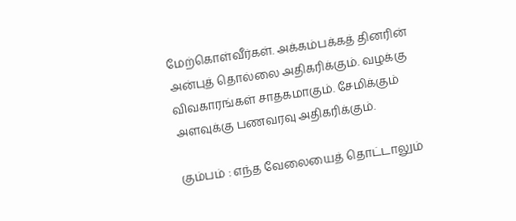மேற்கொள்வீர்கள். அக்கம்பக்கத் தினரின் அன்புத் தொல்லை அதிகரிக்கும். வழக்கு விவகாரங்கள் சாதகமாகும். சேமிக்கும் அளவுக்கு பணவரவு அதிகரிக்கும்.

கும்பம் : எந்த வேலையைத் தொட்டாலும்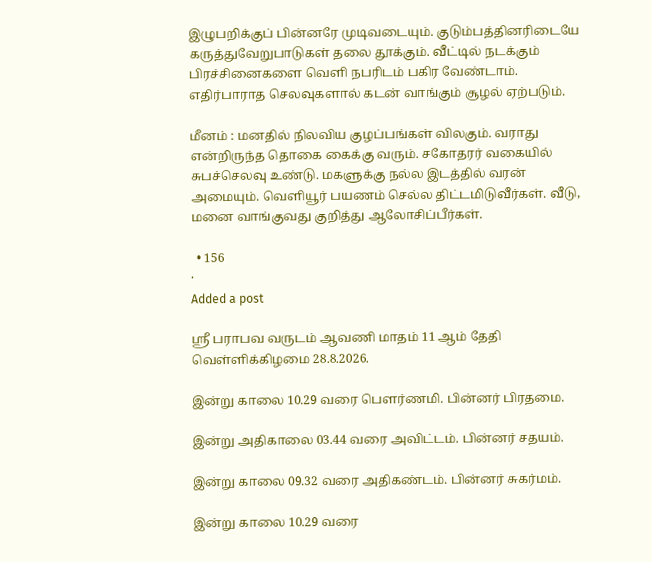இழுபறிக்குப் பின்னரே முடிவடையும். குடும்பத்தினரிடையே கருத்துவேறுபாடுகள் தலை தூக்கும். வீட்டில் நடக்கும் பிரச்சினைகளை வெளி நபரிடம் பகிர வேண்டாம். எதிர்பாராத செலவுகளால் கடன் வாங்கும் சூழல் ஏற்படும்.

மீனம் : மனதில் நிலவிய குழப்பங்கள் விலகும். வராது என்றிருந்த தொகை கைக்கு வரும். சகோதரர் வகையில் சுபச்செலவு உண்டு. மகளுக்கு நல்ல இடத்தில் வரன் அமையும். வெளியூர் பயணம் செல்ல திட்டமிடுவீர்கள். வீடு, மனை வாங்குவது குறித்து ஆலோசிப்பீர்கள்.

  • 156
·
Added a post

ஸ்ரீ பராபவ வருடம் ஆவணி மாதம் 11 ஆம் தேதி வெள்ளிக்கிழமை 28.8.2026.

இன்று காலை 10.29 வரை பௌர்ணமி. பின்னர் பிரதமை.

இன்று அதிகாலை 03.44 வரை அவிட்டம். பின்னர் சதயம்.

இன்று காலை 09.32 வரை அதிகண்டம். பின்னர் சுகர்மம்.

இன்று காலை 10.29 வரை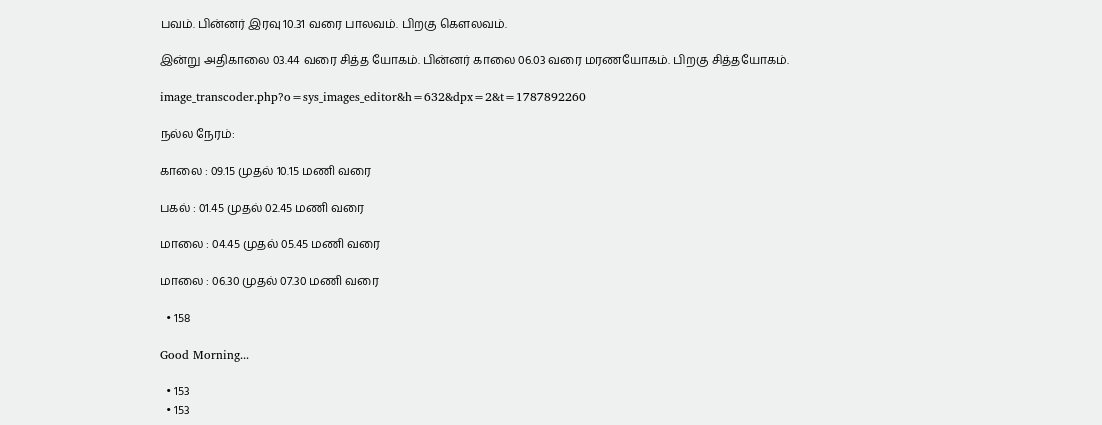பவம். பின்னர் இரவு 10.31 வரை பாலவம். பிறகு கௌலவம்.

இன்று அதிகாலை 03.44 வரை சித்த யோகம். பின்னர் காலை 06.03 வரை மரணயோகம். பிறகு சித்தயோகம்.

image_transcoder.php?o=sys_images_editor&h=632&dpx=2&t=1787892260

நல்ல நேரம்:

காலை : 09.15 முதல் 10.15 மணி வரை

பகல் : 01.45 முதல் 02.45 மணி வரை

மாலை : 04.45 முதல் 05.45 மணி வரை

மாலை : 06.30 முதல் 07.30 மணி வரை

  • 158

Good Morning...

  • 153
  • 153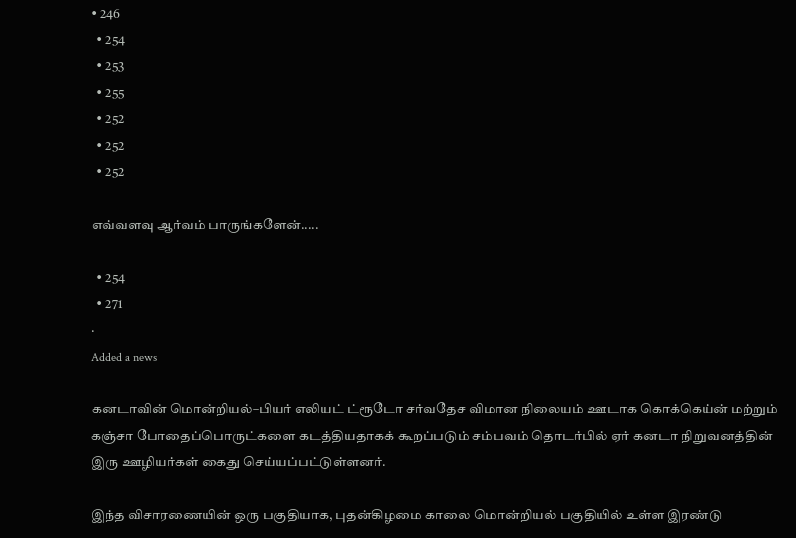• 246
  • 254
  • 253
  • 255
  • 252
  • 252
  • 252

எவ்வளவு ஆர்வம் பாருங்களேன்.....

  • 254
  • 271
·
Added a news

கனடாவின் மொன்றியல்–பியர் எலியட் ட்ரூடோ சர்வதேச விமான நிலையம் ஊடாக கொக்கெய்ன் மற்றும் கஞ்சா போதைப்பொருட்களை கடத்தியதாகக் கூறப்படும் சம்பவம் தொடர்பில் ஏர் கனடா நிறுவனத்தின் இரு ஊழியர்கள் கைது செய்யப்பட்டுள்ளனர்.

இந்த விசாரணையின் ஒரு பகுதியாக, புதன்கிழமை காலை மொன்றியல் பகுதியில் உள்ள இரண்டு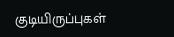குடியிருப்புகள்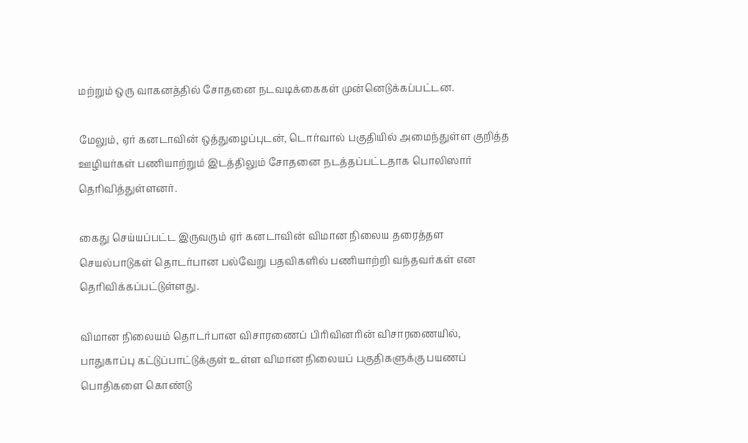மற்றும் ஒரு வாகனத்தில் சோதனை நடவடிக்கைகள் முன்னெடுக்கப்பட்டன.

மேலும், ஏர் கனடாவின் ஒத்துழைப்புடன், டொர்வால் பகுதியில் அமைந்துள்ள குறித்த ஊழியர்கள் பணியாற்றும் இடத்திலும் சோதனை நடத்தப்பட்டதாக பொலிஸார் தெரிவித்துள்ளனர்.

கைது செய்யப்பட்ட இருவரும் ஏர் கனடாவின் விமான நிலைய தரைத்தள செயல்பாடுகள் தொடர்பான பல்வேறு பதவிகளில் பணியாற்றி வந்தவர்கள் என தெரிவிக்கப்பட்டுள்ளது.

விமான நிலையம் தொடர்பான விசாரணைப் பிரிவினரின் விசாரணையில், பாதுகாப்பு கட்டுப்பாட்டுக்குள் உள்ள விமான நிலையப் பகுதிகளுக்கு பயணப் பொதிகளை கொண்டு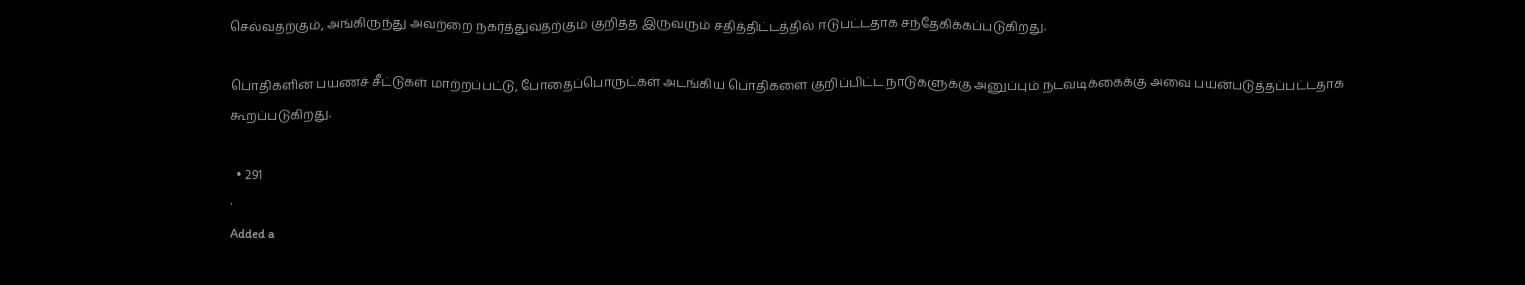செல்வதற்கும், அங்கிருந்து அவற்றை நகர்த்துவதற்கும் குறித்த இருவரும் சதித்திட்டத்தில் ஈடுபட்டதாக சந்தேகிக்கப்படுகிறது.

பொதிகளின் பயணச் சீட்டுகள் மாற்றப்பட்டு, போதைப்பொருட்கள் அடங்கிய பொதிகளை குறிப்பிட்ட நாடுகளுக்கு அனுப்பும் நடவடிக்கைக்கு அவை பயன்படுத்தப்பட்டதாக கூறப்படுகிறது.

  • 291
·
Added a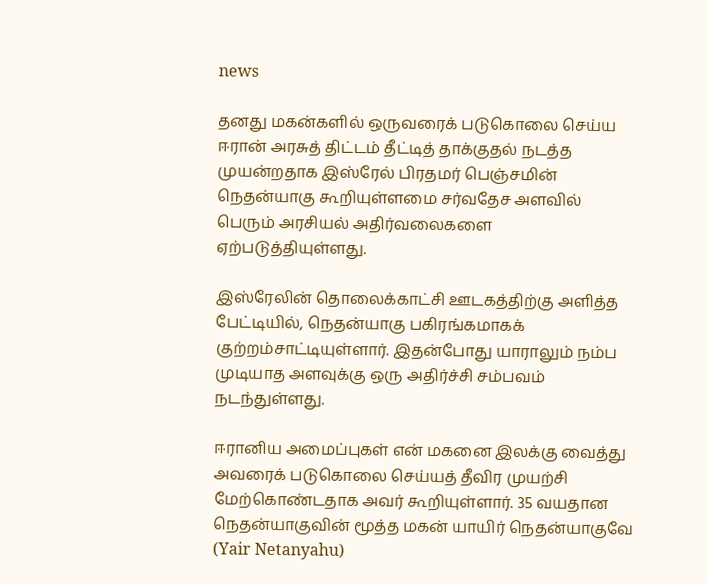news

தனது மகன்களில் ஒருவரைக் படுகொலை செய்ய ஈரான் அரசுத் திட்டம் தீட்டித் தாக்குதல் நடத்த முயன்றதாக இஸ்ரேல் பிரதமர் பெஞ்சமின் நெதன்யாகு கூறியுள்ளமை சர்வதேச அளவில் பெரும் அரசியல் அதிர்வலைகளை ஏற்படுத்தியுள்ளது.

இஸ்ரேலின் தொலைக்காட்சி ஊடகத்திற்கு அளித்த பேட்டியில், நெதன்யாகு பகிரங்கமாகக் குற்றம்சாட்டியுள்ளார். இதன்போது யாராலும் நம்ப முடியாத அளவுக்கு ஒரு அதிர்ச்சி சம்பவம் நடந்துள்ளது.

ஈரானிய அமைப்புகள் என் மகனை இலக்கு வைத்து அவரைக் படுகொலை செய்யத் தீவிர முயற்சி மேற்கொண்டதாக அவர் கூறியுள்ளார். 35 வயதான நெதன்யாகுவின் மூத்த மகன் யாயிர் நெதன்யாகுவே (Yair Netanyahu)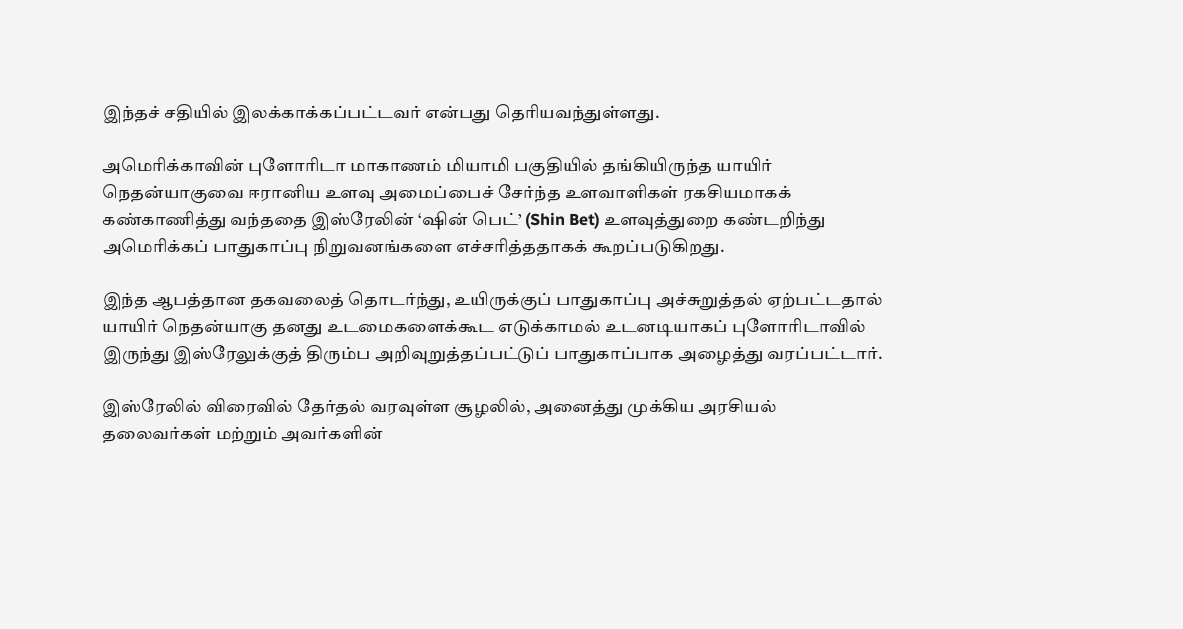இந்தச் சதியில் இலக்காக்கப்பட்டவர் என்பது தெரியவந்துள்ளது.

அமெரிக்காவின் புளோரிடா மாகாணம் மியாமி பகுதியில் தங்கியிருந்த யாயிர் நெதன்யாகுவை ஈரானிய உளவு அமைப்பைச் சேர்ந்த உளவாளிகள் ரகசியமாகக் கண்காணித்து வந்ததை இஸ்ரேலின் ‘ஷின் பெட்’ (Shin Bet) உளவுத்துறை கண்டறிந்து அமெரிக்கப் பாதுகாப்பு நிறுவனங்களை எச்சரித்ததாகக் கூறப்படுகிறது.

இந்த ஆபத்தான தகவலைத் தொடர்ந்து, உயிருக்குப் பாதுகாப்பு அச்சுறுத்தல் ஏற்பட்டதால் யாயிர் நெதன்யாகு தனது உடமைகளைக்கூட எடுக்காமல் உடனடியாகப் புளோரிடாவில் இருந்து இஸ்ரேலுக்குத் திரும்ப அறிவுறுத்தப்பட்டுப் பாதுகாப்பாக அழைத்து வரப்பட்டார்.

இஸ்ரேலில் விரைவில் தேர்தல் வரவுள்ள சூழலில், அனைத்து முக்கிய அரசியல் தலைவர்கள் மற்றும் அவர்களின்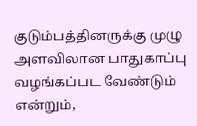குடும்பத்தினருக்கு முழு அளவிலான பாதுகாப்பு வழங்கப்பட வேண்டும் என்றும்,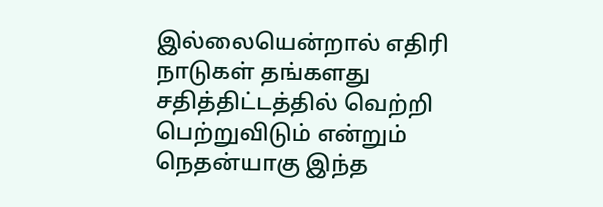இல்லையென்றால் எதிரி நாடுகள் தங்களது சதித்திட்டத்தில் வெற்றி பெற்றுவிடும் என்றும் நெதன்யாகு இந்த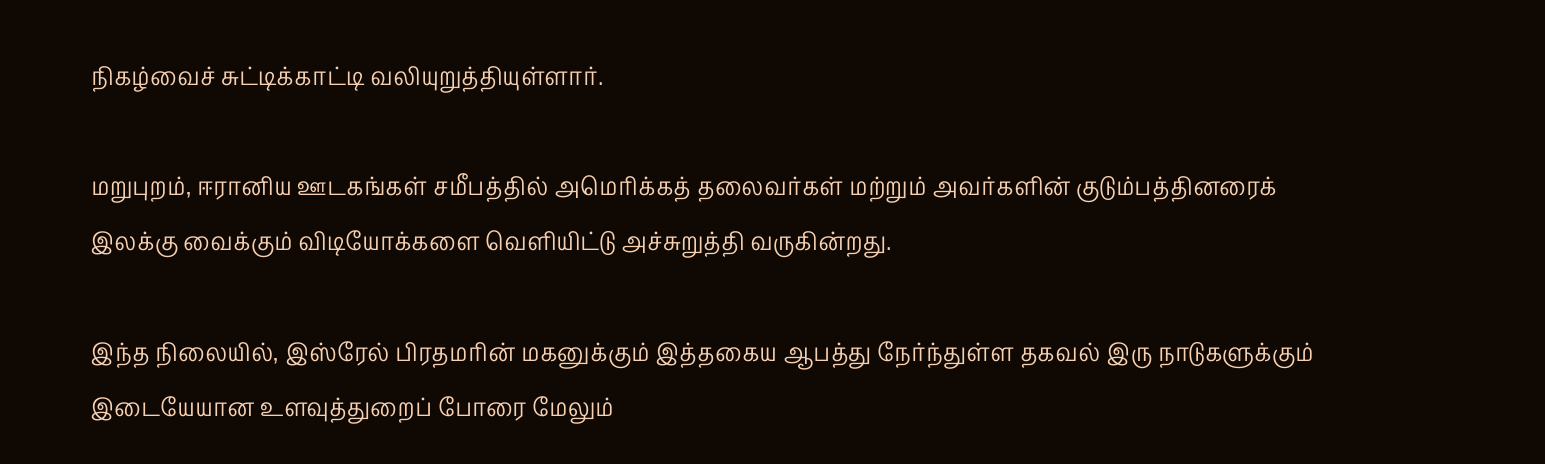நிகழ்வைச் சுட்டிக்காட்டி வலியுறுத்தியுள்ளார்.

மறுபுறம், ஈரானிய ஊடகங்கள் சமீபத்தில் அமெரிக்கத் தலைவர்கள் மற்றும் அவர்களின் குடும்பத்தினரைக் இலக்கு வைக்கும் விடியோக்களை வெளியிட்டு அச்சுறுத்தி வருகின்றது.

இந்த நிலையில், இஸ்ரேல் பிரதமரின் மகனுக்கும் இத்தகைய ஆபத்து நேர்ந்துள்ள தகவல் இரு நாடுகளுக்கும் இடையேயான உளவுத்துறைப் போரை மேலும்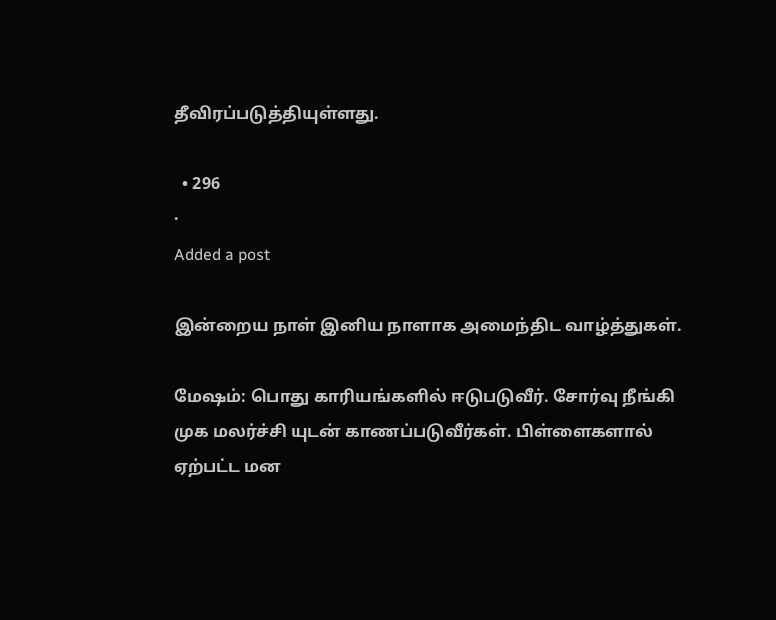தீவிரப்படுத்தியுள்ளது.

  • 296
·
Added a post

இன்றைய நாள் இனிய நாளாக அமைந்திட வாழ்த்துகள்.

மேஷம்: பொது காரியங்களில் ஈடுபடுவீர். சோர்வு நீங்கி முக மலர்ச்சி யுடன் காணப்படுவீர்கள். பிள்ளைகளால் ஏற்பட்ட மன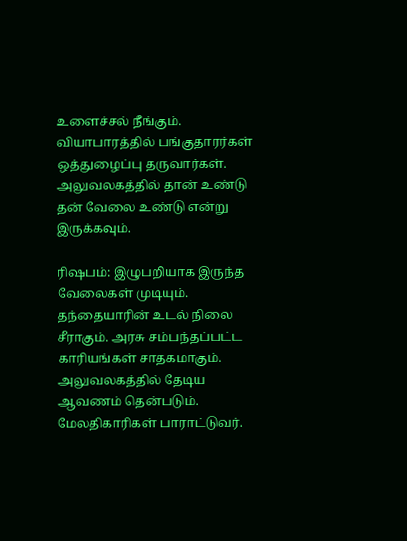உளைச்சல் நீங்கும். வியாபாரத்தில் பங்குதாரர்கள் ஒத்துழைப்பு தருவார்கள். அலுவலகத்தில் தான் உண்டு தன் வேலை உண்டு என்று இருக்கவும்.

ரிஷபம்: இழுபறியாக இருந்த வேலைகள் முடியும். தந்தையாரின் உடல் நிலை சீராகும். அரசு சம்பந்தப்பட்ட காரியங்கள் சாதகமாகும். அலுவலகத்தில் தேடிய ஆவணம் தென்படும். மேலதிகாரிகள் பாராட்டுவர்.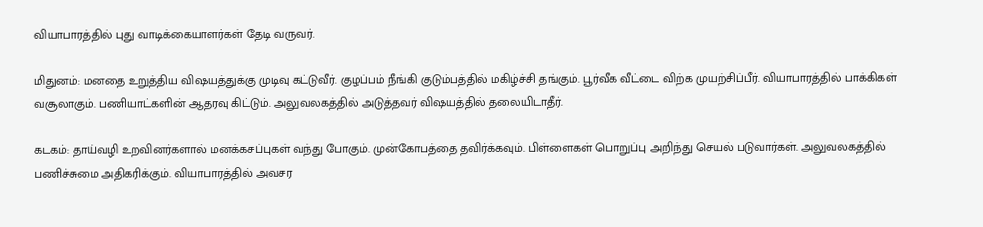வியாபாரத்தில் புது வாடிக்கையாளர்கள் தேடி வருவர்.

மிதுனம்: மனதை உறுத்திய விஷயத்துக்கு முடிவு கட்டுவீர். குழப்பம் நீங்கி குடும்பத்தில் மகிழ்ச்சி தங்கும். பூர்வீக வீட்டை விற்க முயற்சிப்பீர். வியாபாரத்தில் பாக்கிகள் வசூலாகும். பணியாட்களின் ஆதரவு கிட்டும். அலுவலகத்தில் அடுத்தவர் விஷயத்தில் தலையிடாதீர்.

கடகம்: தாய்வழி உறவினர்களால் மனக்கசப்புகள் வந்து போகும். முன்கோபத்தை தவிர்க்கவும். பிள்ளைகள் பொறுப்பு அறிந்து செயல் படுவார்கள். அலுவலகத்தில் பணிச்சுமை அதிகரிக்கும். வியாபாரத்தில் அவசர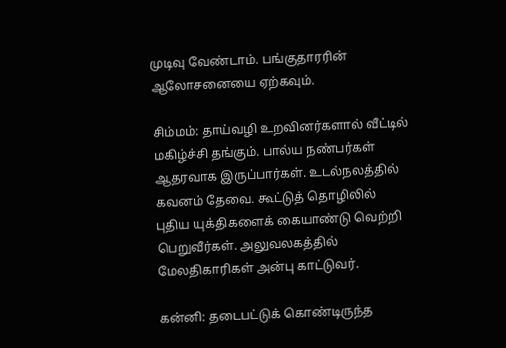முடிவு வேண்டாம். பங்குதாரரின் ஆலோசனையை ஏற்கவும்.

சிம்மம்: தாய்வழி உறவினர்களால் வீட்டில் மகிழ்ச்சி தங்கும். பால்ய நண்பர்கள் ஆதரவாக இருப்பார்கள். உடல்நலத்தில் கவனம் தேவை. கூட்டுத் தொழிலில் புதிய யுக்திகளைக் கையாண்டு வெற்றி பெறுவீர்கள். அலுவலகத்தில் மேலதிகாரிகள் அன்பு காட்டுவர்.

கன்னி: தடைபட்டுக் கொண்டிருந்த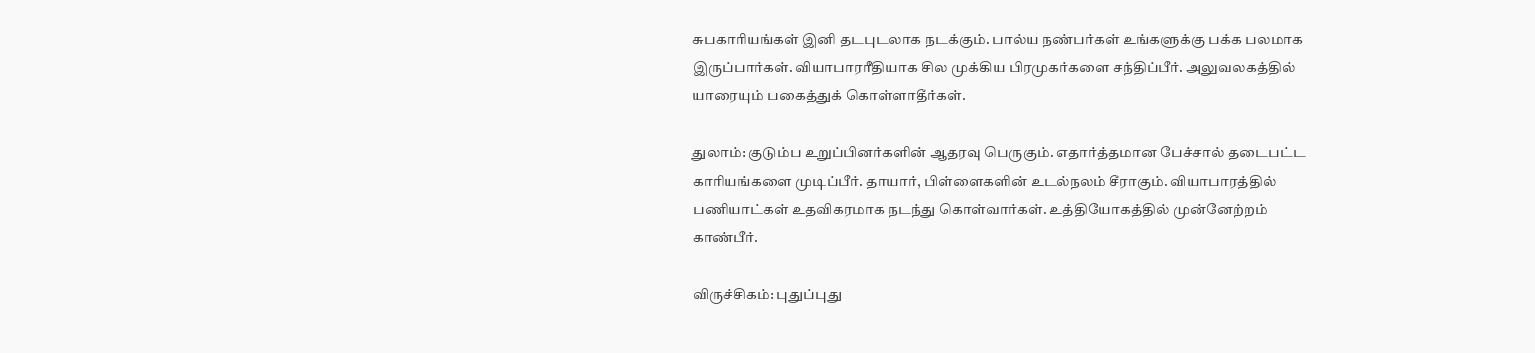சுபகாரியங்கள் இனி தடபுடலாக நடக்கும். பால்ய நண்பர்கள் உங்களுக்கு பக்க பலமாக இருப்பார்கள். வியாபாரரீதியாக சில முக்கிய பிரமுகர்களை சந்திப்பீர். அலுவலகத்தில் யாரையும் பகைத்துக் கொள்ளாதீர்கள்.

துலாம்: குடும்ப உறுப்பினர்களின் ஆதரவு பெருகும். எதார்த்தமான பேச்சால் தடைபட்ட காரியங்களை முடிப்பீர். தாயார், பிள்ளைகளின் உடல்நலம் சீராகும். வியாபாரத்தில் பணியாட்கள் உதவிகரமாக நடந்து கொள்வார்கள். உத்தியோகத்தில் முன்னேற்றம் காண்பீர்.

விருச்சிகம்: புதுப்புது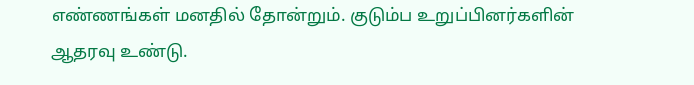எண்ணங்கள் மனதில் தோன்றும். குடும்ப உறுப்பினர்களின் ஆதரவு உண்டு.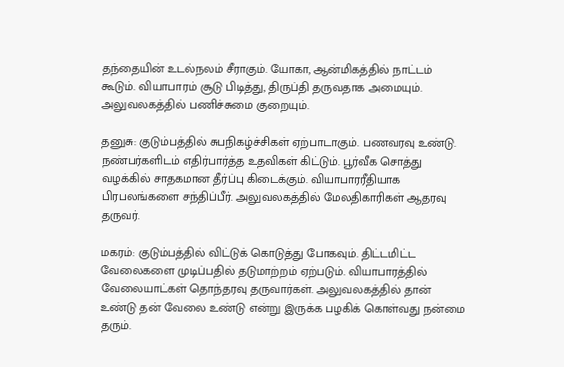தந்தையின் உடல்நலம் சீராகும். யோகா, ஆன்மிகத்தில் நாட்டம் கூடும். வியாபாரம் சூடு பிடித்து, திருப்தி தருவதாக அமையும். அலுவலகத்தில் பணிச்சுமை குறையும்.

தனுசு: குடும்பத்தில் சுபநிகழ்ச்சிகள் ஏற்பாடாகும். பணவரவு உண்டு. நண்பர்களிடம் எதிர்பார்த்த உதவிகள் கிட்டும். பூர்வீக சொத்து வழக்கில் சாதகமான தீர்ப்பு கிடைக்கும். வியாபாரரீதியாக பிரபலங்களை சந்திப்பீர். அலுவலகத்தில் மேலதிகாரிகள் ஆதரவு தருவர்.

மகரம்: குடும்பத்தில் விட்டுக் கொடுத்து போகவும். திட்டமிட்ட வேலைகளை முடிப்பதில் தடுமாற்றம் ஏற்படும். வியாபாரத்தில் வேலையாட்கள் தொந்தரவு தருவார்கள். அலுவலகத்தில் தான் உண்டு தன் வேலை உண்டு என்று இருக்க பழகிக் கொள்வது நன்மை தரும்.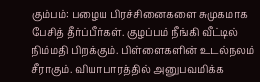கும்பம்: பழைய பிரச்சினைகளை சுமுகமாக பேசித் தீர்ப்பீர்கள். குழப்பம் நீங்கி வீட்டில் நிம்மதி பிறக்கும். பிள்ளைகளின் உடல்நலம் சீராகும். வியாபாரத்தில் அனுபவமிக்க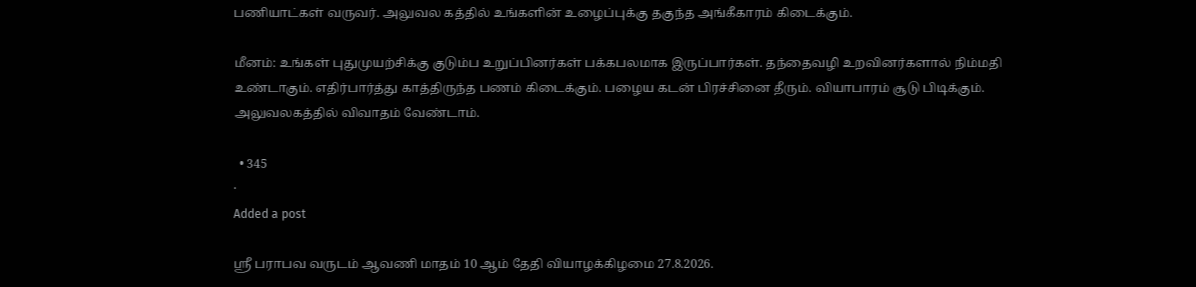பணியாட்கள் வருவர். அலுவல கத்தில் உங்களின் உழைப்புக்கு தகுந்த அங்கீகாரம் கிடைக்கும்.

மீனம்: உங்கள் புதுமுயற்சிக்கு குடும்ப உறுப்பினர்கள் பக்கபலமாக இருப்பார்கள். தந்தைவழி உறவினர்களால் நிம்மதி உண்டாகும். எதிர்பார்த்து காத்திருந்த பணம் கிடைக்கும். பழைய கடன் பிரச்சினை தீரும். வியாபாரம் சூடு பிடிக்கும். அலுவலகத்தில் விவாதம் வேண்டாம்.

  • 345
·
Added a post

ஸ்ரீ பராபவ வருடம் ஆவணி மாதம் 10 ஆம் தேதி வியாழக்கிழமை 27.8.2026.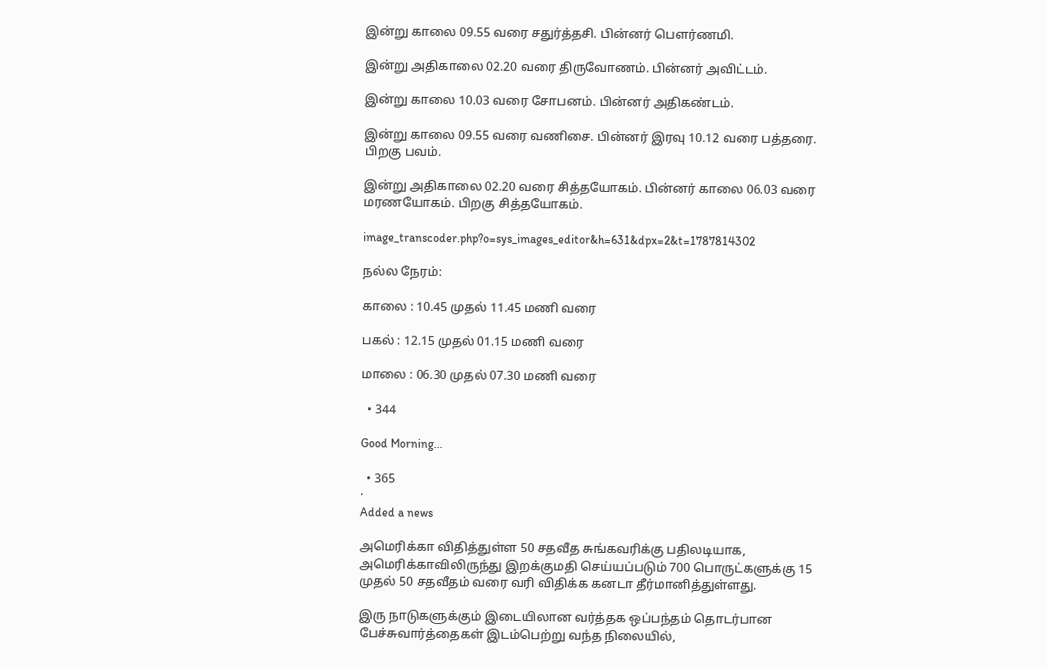இன்று காலை 09.55 வரை சதுர்த்தசி. பின்னர் பௌர்ணமி.

இன்று அதிகாலை 02.20 வரை திருவோணம். பின்னர் அவிட்டம்.

இன்று காலை 10.03 வரை சோபனம். பின்னர் அதிகண்டம்.

இன்று காலை 09.55 வரை வணிசை. பின்னர் இரவு 10.12 வரை பத்தரை. பிறகு பவம்.

இன்று அதிகாலை 02.20 வரை சித்தயோகம். பின்னர் காலை 06.03 வரை மரணயோகம். பிறகு சித்தயோகம்.

image_transcoder.php?o=sys_images_editor&h=631&dpx=2&t=1787814302

நல்ல நேரம்:

காலை : 10.45 முதல் 11.45 மணி வரை

பகல் : 12.15 முதல் 01.15 மணி வரை

மாலை : 06.30 முதல் 07.30 மணி வரை

  • 344

Good Morning...

  • 365
·
Added a news

அமெரிக்கா விதித்துள்ள 50 சதவீத சுங்கவரிக்கு பதிலடியாக, அமெரிக்காவிலிருந்து இறக்குமதி செய்யப்படும் 700 பொருட்களுக்கு 15 முதல் 50 சதவீதம் வரை வரி விதிக்க கனடா தீர்மானித்துள்ளது.

இரு நாடுகளுக்கும் இடையிலான வர்த்தக ஒப்பந்தம் தொடர்பான பேச்சுவார்த்தைகள் இடம்பெற்று வந்த நிலையில்,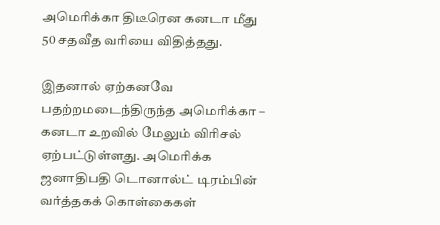அமெரிக்கா திடீரென கனடா மீது 50 சதவீத வரியை விதித்தது.

இதனால் ஏற்கனவே பதற்றமடைந்திருந்த அமெரிக்கா – கனடா உறவில் மேலும் விரிசல் ஏற்பட்டுள்ளது. அமெரிக்க ஜனாதிபதி டொனால்ட் டிரம்பின் வர்த்தகக் கொள்கைகள்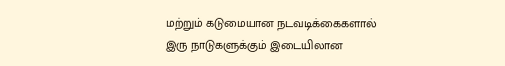மற்றும் கடுமையான நடவடிக்கைகளால் இரு நாடுகளுக்கும் இடையிலான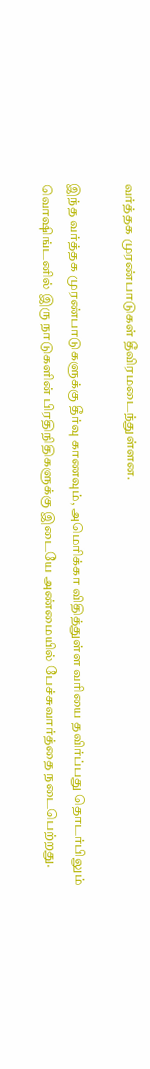வர்த்தக முரண்பாடுகள் தீவிரமடைந்துள்ளன.

இந்த வர்த்தக முரண்பாடுகளுக்கு தீர்வு காணவும், அமெரிக்கா விதித்துள்ள வரியை தவிர்ப்பது தொடர்பிலும் வொஷிங்டனில் இரு நாடுகளின் பிரதிநிதிகளுக்கு இடையே அண்மையில் பேச்சுவார்த்தை நடைபெற்றது.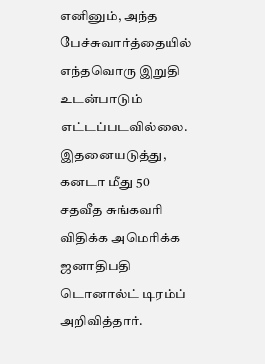எனினும், அந்த பேச்சுவார்த்தையில் எந்தவொரு இறுதி உடன்பாடும் எட்டப்படவில்லை. இதனையடுத்து, கனடா மீது 50 சதவீத சுங்கவரி விதிக்க அமெரிக்க ஜனாதிபதி டொனால்ட் டிரம்ப் அறிவித்தார்.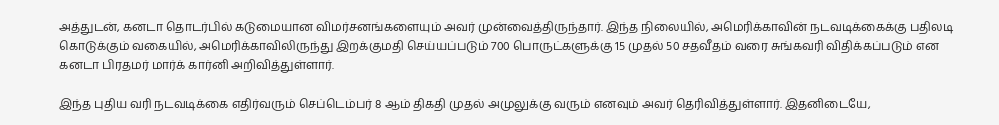அத்துடன், கனடா தொடர்பில் கடுமையான விமர்சனங்களையும் அவர் முன்வைத்திருந்தார். இந்த நிலையில், அமெரிக்காவின் நடவடிக்கைக்கு பதிலடி கொடுக்கும் வகையில், அமெரிக்காவிலிருந்து இறக்குமதி செய்யப்படும் 700 பொருட்களுக்கு 15 முதல் 50 சதவீதம் வரை சுங்கவரி விதிக்கப்படும் என கனடா பிரதமர் மார்க் கார்னி அறிவித்துள்ளார்.

இந்த புதிய வரி நடவடிக்கை எதிர்வரும் செப்டெம்பர் 8 ஆம் திகதி முதல் அமுலுக்கு வரும் எனவும் அவர் தெரிவித்துள்ளார். இதனிடையே,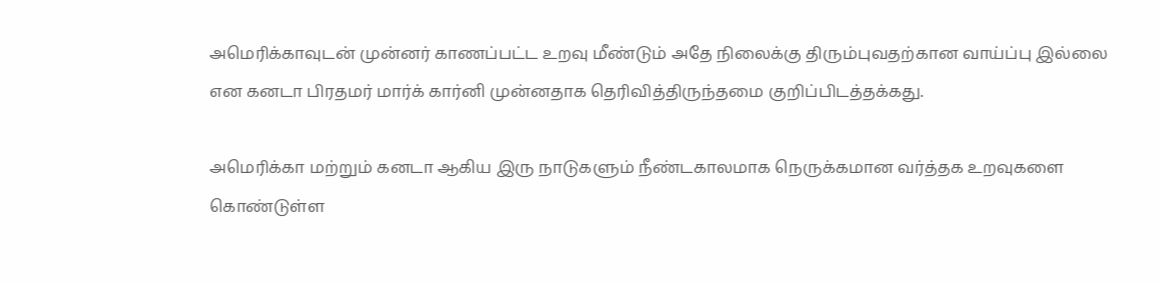அமெரிக்காவுடன் முன்னர் காணப்பட்ட உறவு மீண்டும் அதே நிலைக்கு திரும்புவதற்கான வாய்ப்பு இல்லை என கனடா பிரதமர் மார்க் கார்னி முன்னதாக தெரிவித்திருந்தமை குறிப்பிடத்தக்கது.

அமெரிக்கா மற்றும் கனடா ஆகிய இரு நாடுகளும் நீண்டகாலமாக நெருக்கமான வர்த்தக உறவுகளை கொண்டுள்ள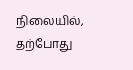நிலையில், தற்போது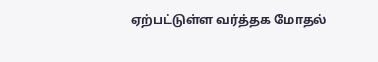ஏற்பட்டுள்ள வர்த்தக மோதல்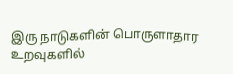இரு நாடுகளின் பொருளாதார உறவுகளில்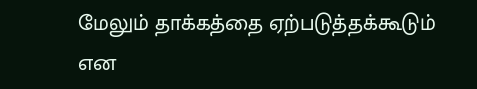மேலும் தாக்கத்தை ஏற்படுத்தக்கூடும் என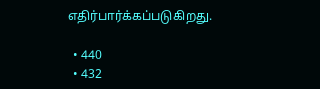எதிர்பார்க்கப்படுகிறது.

  • 440
  • 432